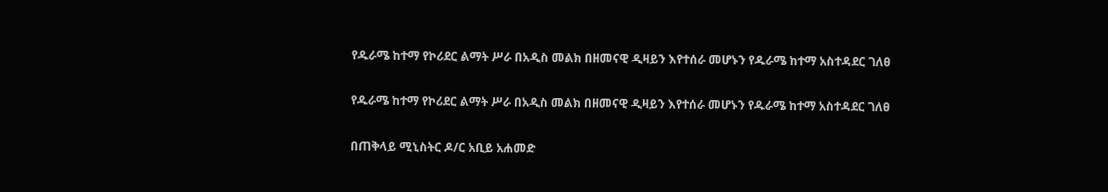የዱራሜ ከተማ የኮሪደር ልማት ሥራ በአዲስ መልክ በዘመናዊ ዲዛይን እየተሰራ መሆኑን የዱራሜ ከተማ አስተዳደር ገለፀ

የዱራሜ ከተማ የኮሪደር ልማት ሥራ በአዲስ መልክ በዘመናዊ ዲዛይን እየተሰራ መሆኑን የዱራሜ ከተማ አስተዳደር ገለፀ

በጠቅላይ ሚኒስትር ዶ/ር አቢይ አሐመድ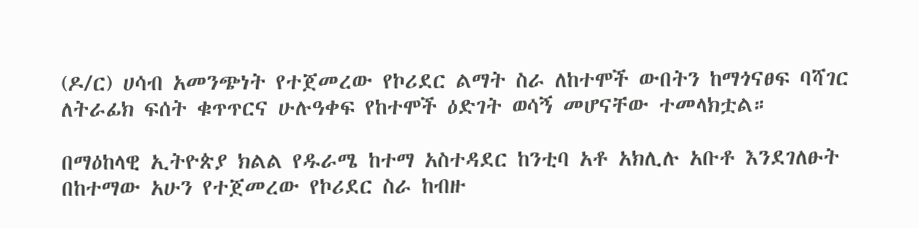(ዶ/ር) ሀሳብ አመንጭነት የተጀመረው የኮሪደር ልማት ስራ ለከተሞች ውበትን ከማጎናፀፍ ባሻገር ለትራፊክ ፍሰት ቁጥጥርና ሁሉዓቀፍ የከተሞች ዕድገት ወሳኝ መሆናቸው ተመላክቷል።

በማዕከላዊ ኢትዮጵያ ክልል የዱራሜ ከተማ አስተዳደር ከንቲባ አቶ አክሊሉ አቡቶ እንደገለፁት በከተማው አሁን የተጀመረው የኮሪደር ስራ ከብዙ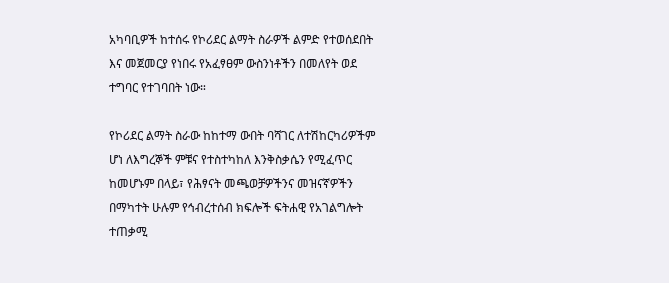አካባቢዎች ከተሰሩ የኮሪደር ልማት ስራዎች ልምድ የተወሰደበት እና መጀመርያ የነበሩ የአፈፃፀም ውስንነቶችን በመለየት ወደ ተግባር የተገባበት ነው።

የኮሪደር ልማት ስራው ከከተማ ውበት ባሻገር ለተሽከርካሪዎችም ሆነ ለእግረኞች ምቹና የተስተካከለ እንቅስቃሴን የሚፈጥር ከመሆኑም በላይ፣ የሕፃናት መጫወቻዎችንና መዝናኛዎችን በማካተት ሁሉም የኅብረተሰብ ክፍሎች ፍትሐዊ የአገልግሎት ተጠቃሚ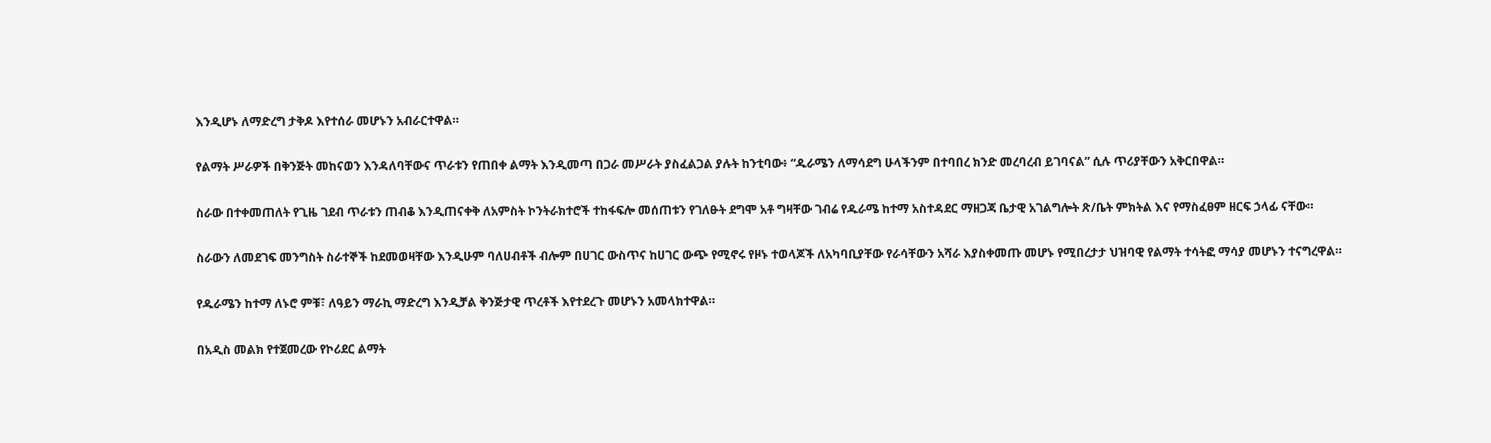እንዲሆኑ ለማድረግ ታቅዶ እየተሰራ መሆኑን አብራርተዋል።

የልማት ሥራዎች በቅንጅት መከናወን እንዳለባቸውና ጥራቱን የጠበቀ ልማት እንዲመጣ በጋራ መሥራት ያስፈልጋል ያሉት ከንቲባው፥ “ዱራሜን ለማሳደግ ሁላችንም በተባበረ ክንድ መረባረብ ይገባናል” ሲሉ ጥሪያቸውን አቅርበዋል።

ስራው በተቀመጠለት የጊዜ ገደብ ጥራቱን ጠብቆ እንዲጠናቀቅ ለአምስት ኮንትራክተሮች ተከፋፍሎ መሰጠቱን የገለፁት ደግሞ አቶ ግዛቸው ገብሬ የዱራሜ ከተማ አስተዳደር ማዘጋጃ ቤታዊ አገልግሎት ጽ/ቤት ምክትል እና የማስፈፀም ዘርፍ ኃላፊ ናቸው።

ስራውን ለመደገፍ መንግስት ስራተኞች ከደመወዛቸው እንዲሁም ባለሀብቶች ብሎም በሀገር ውስጥና ከሀገር ውጭ የሚኖሩ የዞኑ ተወላጆች ለአካባቢያቸው የራሳቸውን አሻራ እያስቀመጡ መሆኑ የሚበረታታ ህዝባዊ የልማት ተሳትፎ ማሳያ መሆኑን ተናግረዋል።

የዱራሜን ከተማ ለኑሮ ምቹ፣ ለዓይን ማራኪ ማድረግ እንዲቻል ቅንጅታዊ ጥረቶች እየተደረጉ መሆኑን አመላክተዋል።

በአዲስ መልክ የተጀመረው የኮሪደር ልማት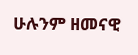ሁሉንም ዘመናዊ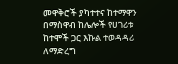መዋቅሮች ያካተተና ከተማዋን በማስዋብ ከሌሎች የሀገሪቱ ከተሞች ጋር እኩል ተወዳዳሪ ለማድረግ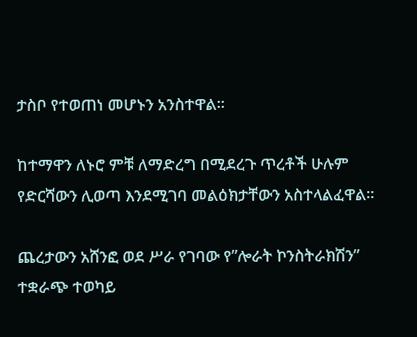ታስቦ የተወጠነ መሆኑን አንስተዋል።

ከተማዋን ለኑሮ ምቹ ለማድረግ በሚደረጉ ጥረቶች ሁሉም የድርሻውን ሊወጣ እንደሚገባ መልዕክታቸውን አስተላልፈዋል።

ጨረታውን አሸንፎ ወደ ሥራ የገባው የ”ሎራት ኮንስትራክሽን” ተቋራጭ ተወካይ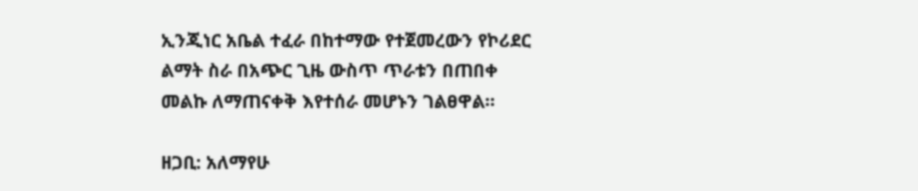ኢንጂነር አቤል ተፈራ በከተማው የተጀመረውን የኮሪደር ልማት ስራ በአጭር ጊዜ ውስጥ ጥራቱን በጠበቀ መልኩ ለማጠናቀቅ እየተሰራ መሆኑን ገልፀዋል።

ዘጋቢ: አለማየሁ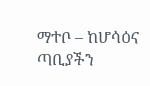ማተቦ – ከሆሳዕና ጣቢያችን